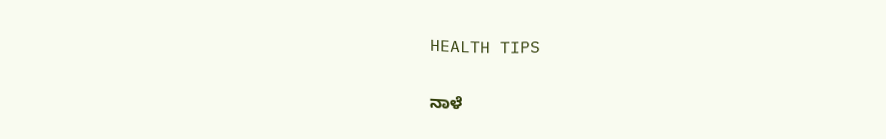HEALTH TIPS

ನಾಳೆ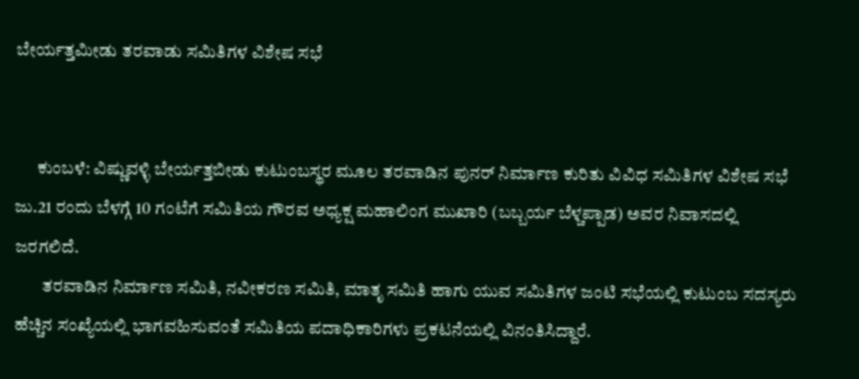ಬೇರ್ಯತ್ತಮೀಡು ತರವಾಡು ಸಮಿತಿಗಳ ವಿಶೇಷ ಸಭೆ


      ಕುಂಬಳೆ: ವಿಷ್ಣುವಳ್ಳಿ ಬೇರ್ಯತ್ತಬೀಡು ಕುಟುಂಬಸ್ಥರ ಮೂಲ ತರವಾಡಿನ ಪುನರ್ ನಿರ್ಮಾಣ ಕುರಿತು ವಿವಿಧ ಸಮಿತಿಗಳ ವಿಶೇಷ ಸಭೆ ಜು.21 ರಂದು ಬೆಳಗ್ಗೆ 10 ಗಂಟೆಗೆ ಸಮಿತಿಯ ಗೌರವ ಅಧ್ಯಕ್ಷ ಮಹಾಲಿಂಗ ಮುಖಾರಿ (ಬಬ್ಬರ್ಯ ಬೆಳ್ಚಪ್ಪಾಡ) ಅವರ ನಿವಾಸದಲ್ಲಿ ಜರಗಲಿದೆ.
        ತರವಾಡಿನ ನಿರ್ಮಾಣ ಸಮಿತಿ, ನವೀಕರಣ ಸಮಿತಿ, ಮಾತೃ ಸಮಿತಿ ಹಾಗು ಯುವ ಸಮಿತಿಗಳ ಜಂಟಿ ಸಭೆಯಲ್ಲಿ ಕುಟುಂಬ ಸದಸ್ಯರು ಹೆಚ್ಚಿನ ಸಂಖ್ಯೆಯಲ್ಲಿ ಭಾಗವಹಿಸುವಂತೆ ಸಮಿತಿಯ ಪದಾಧಿಕಾರಿಗಳು ಪ್ರಕಟನೆಯಲ್ಲಿ ವಿನಂತಿಸಿದ್ದಾರೆ.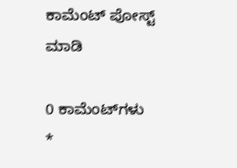ಕಾಮೆಂಟ್‌‌ ಪೋಸ್ಟ್‌ ಮಾಡಿ

0 ಕಾಮೆಂಟ್‌ಗಳು
*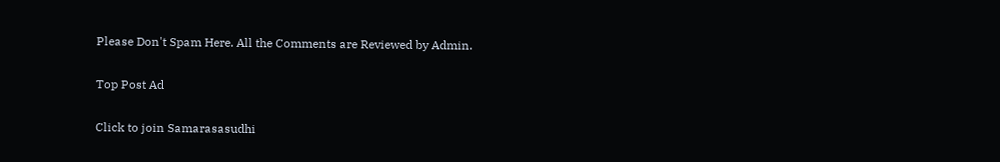Please Don't Spam Here. All the Comments are Reviewed by Admin.

Top Post Ad

Click to join Samarasasudhi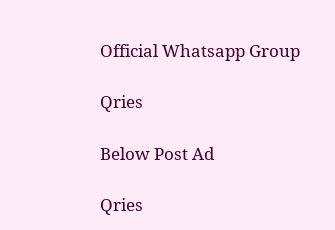Official Whatsapp Group

Qries

Below Post Ad

Qries